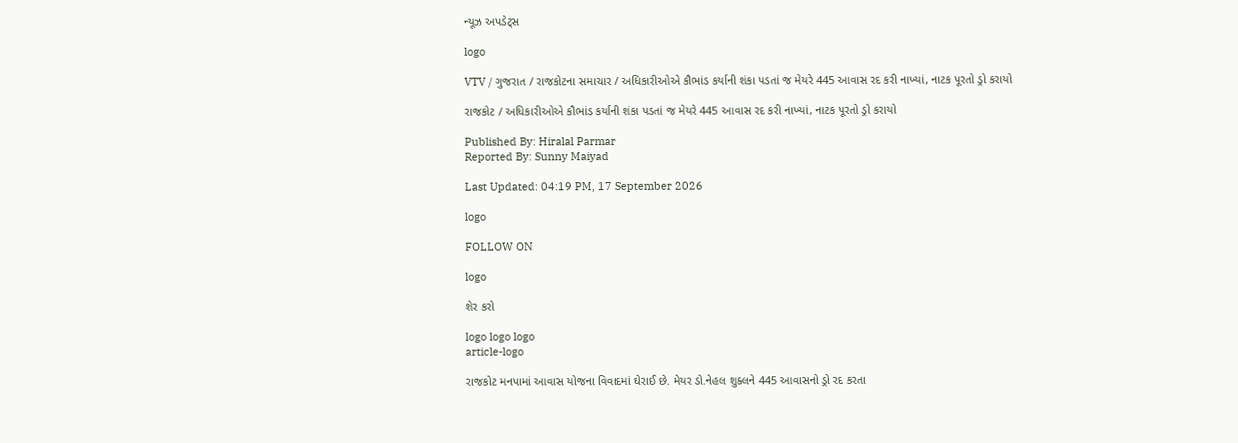ન્યૂઝ અપડેટ્સ

logo

VTV / ગુજરાત / રાજકોટના સમાચાર / અધિકારીઓએ કૌભાંડ કર્યાની શંકા પડતાં જ મેયરે 445 આવાસ રદ કરી નાખ્યાં, નાટક પૂરતો ડ્રો કરાયો

રાજકોટ / અધિકારીઓએ કૌભાંડ કર્યાની શંકા પડતાં જ મેયરે 445 આવાસ રદ કરી નાખ્યાં, નાટક પૂરતો ડ્રો કરાયો

Published By: Hiralal Parmar
Reported By: Sunny Maiyad

Last Updated: 04:19 PM, 17 September 2026

logo

FOLLOW ON

logo

શેર કરો

logo logo logo
article-logo

રાજકોટ મનપામાં આવાસ યોજના વિવાદમાં ઘેરાઈ છે. મેયર ડો.નેહલ શુક્લને 445 આવાસનો ડ્રો રદ કરતા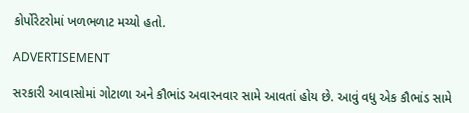કોર્પોરેટરોમાં ખળભળાટ મચ્યો હતો.

ADVERTISEMENT

સરકારી આવાસોમાં ગોટાળા અને કૌભાંડ અવારનવાર સામે આવતાં હોય છે. આવું વધુ એક કૌભાંડ સામે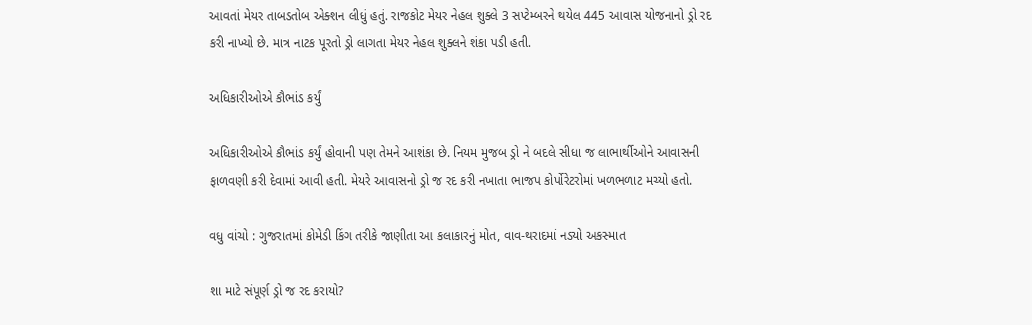આવતાં મેયર તાબડતોબ એક્શન લીધું હતું. રાજકોટ મેયર નેહલ શુક્લે 3 સપ્ટેમ્બરને થયેલ 445 આવાસ યોજનાનો ડ્રો રદ કરી નાખ્યો છે. માત્ર નાટક પૂરતો ડ્રો લાગતા મેયર નેહલ શુક્લને શંકા પડી હતી.

અધિકારીઓએ કૌભાંડ કર્યું

અધિકારીઓએ કૌભાંડ કર્યું હોવાની પણ તેમને આશંકા છે. નિયમ મુજબ ડ્રો ને બદલે સીધા જ લાભાર્થીઓને આવાસની ફાળવણી કરી દેવામાં આવી હતી. મેયરે આવાસનો ડ્રો જ રદ કરી નખાતા ભાજપ કોર્પોરેટરોમાં ખળભળાટ મચ્યો હતો.

વધુ વાંચો : ગુજરાતમાં કોમેડી કિંગ તરીકે જાણીતા આ કલાકારનું મોત, વાવ-થરાદમાં નડ્યો અકસ્માત

શા માટે સંપૂર્ણ ડ્રો જ રદ કરાયો?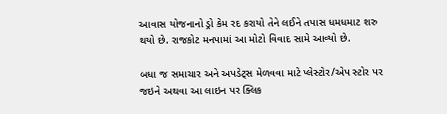આવાસ યોજનાનો ડ્રો કેમ રદ કરાયો તેને લઈને તપાસ ધમધમાટ શરુ થયો છે. રાજકોટ મનપામાં આ મોટો વિવાદ સામે આવ્યો છે.

બધા જ સમાચાર અને અપડેટ્સ મેળવવા માટે પ્લેસ્ટોર/એપ સ્ટોર પર જઇને અથવા આ લાઇન પર ક્લિક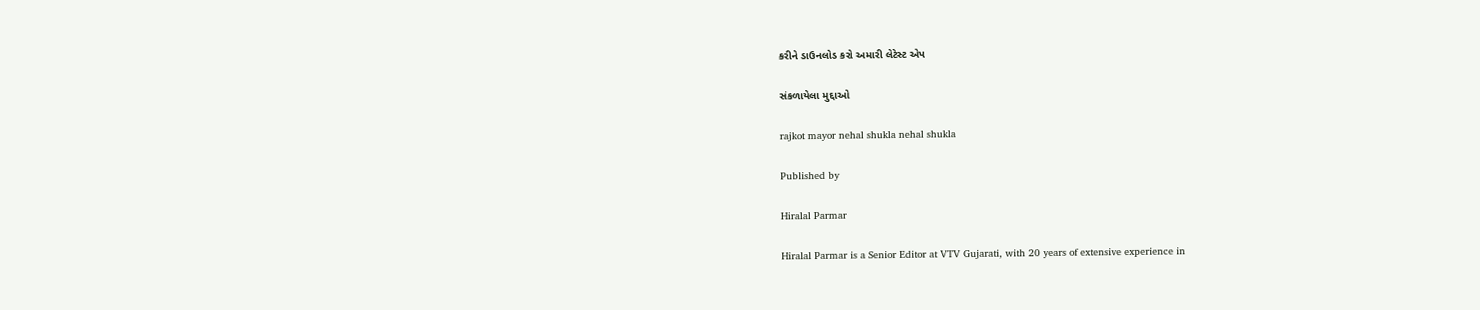કરીને ડાઉનલોડ કરો અમારી લેટેસ્ટ એપ

સંકળાયેલા મુદ્દાઓ

rajkot mayor nehal shukla nehal shukla

Published by

Hiralal Parmar

Hiralal Parmar is a Senior Editor at VTV Gujarati, with 20 years of extensive experience in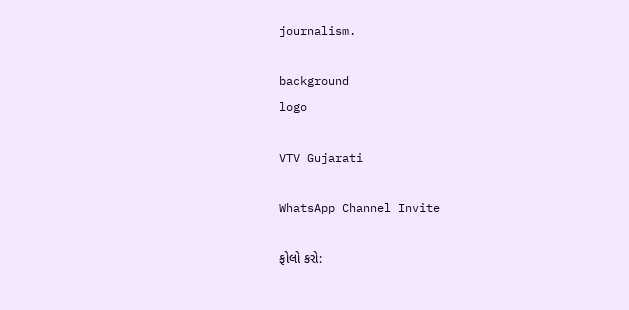journalism.

background
logo

VTV Gujarati

WhatsApp Channel Invite

ફોલો કરો: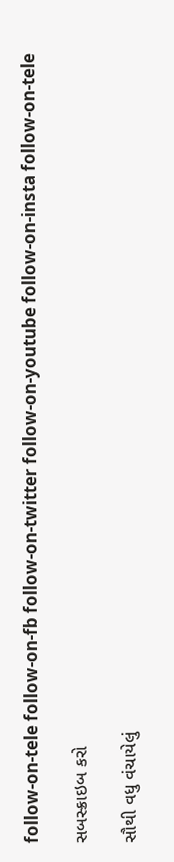follow-on-tele follow-on-fb follow-on-twitter follow-on-youtube follow-on-insta follow-on-tele

સબસ્ક્રાઇબ કરો

સૌથી વધુ વંચાયેલું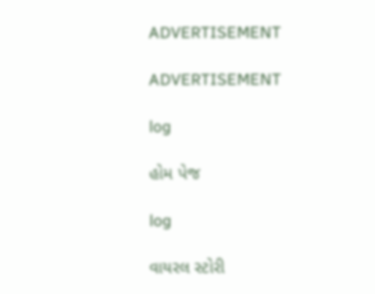ADVERTISEMENT

ADVERTISEMENT

log

હોમ પેજ

log

વાયરલ સ્ટોરી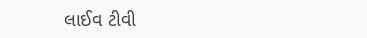લાઈવ ટીવી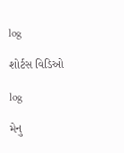log

શોર્ટસ વિડિઓ

log

મેનુ